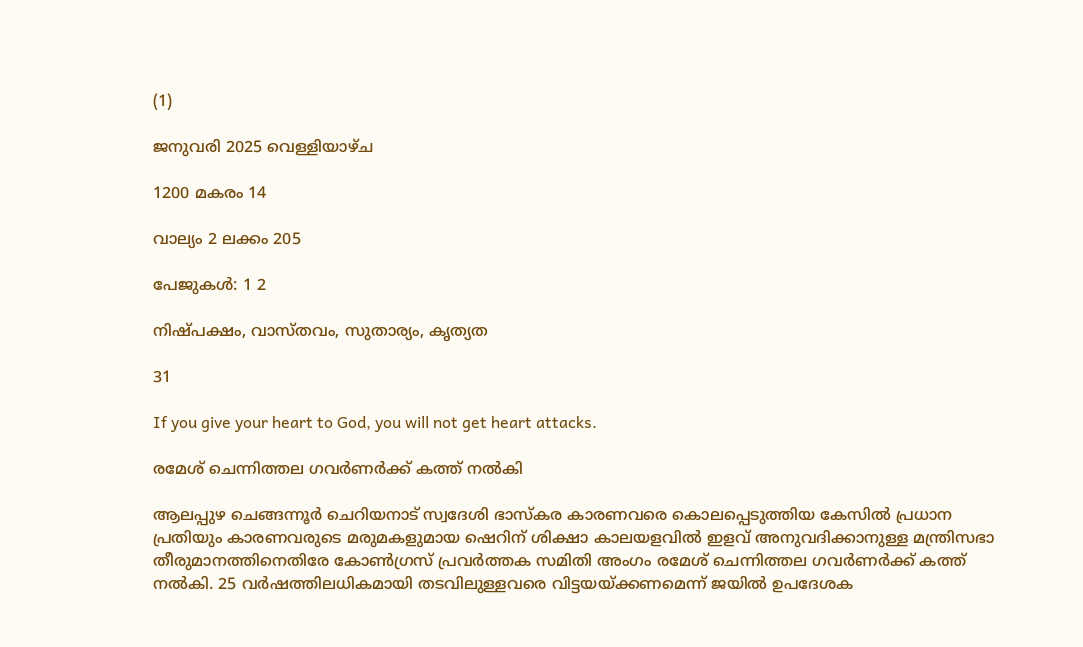(1)

ജനുവരി 2025 വെള്ളിയാഴ്ച

1200 മകരം 14

വാല്യം 2 ലക്കം 205

പേജുകള്‍: 1 2

നിഷ്പക്ഷം, വാസ്തവം, സുതാര്യം, കൃത്യത

31

If you give your heart to God, you will not get heart attacks.

രമേശ് ചെന്നിത്തല ഗവര്‍ണര്‍ക്ക് കത്ത് നല്‍കി

ആലപ്പുഴ ചെങ്ങന്നൂര്‍ ചെറിയനാട് സ്വദേശി ഭാസ്കര കാരണവരെ കൊലപ്പെടുത്തിയ കേസില്‍ പ്രധാന പ്രതിയും കാരണവരുടെ മരുമകളുമായ ഷെറിന് ശിക്ഷാ കാലയളവില്‍ ഇളവ് അനുവദിക്കാനുള്ള മന്ത്രിസഭാ തീരുമാനത്തിനെതിരേ കോണ്‍ഗ്രസ് പ്രവർത്തക സമിതി അംഗം രമേശ് ചെന്നിത്തല ഗവര്‍ണര്‍ക്ക് കത്ത് നൽകി. 25 വര്‍ഷത്തിലധികമായി തടവിലുള്ളവരെ വിട്ടയയ്ക്കണമെന്ന് ജയിൽ ഉപദേശക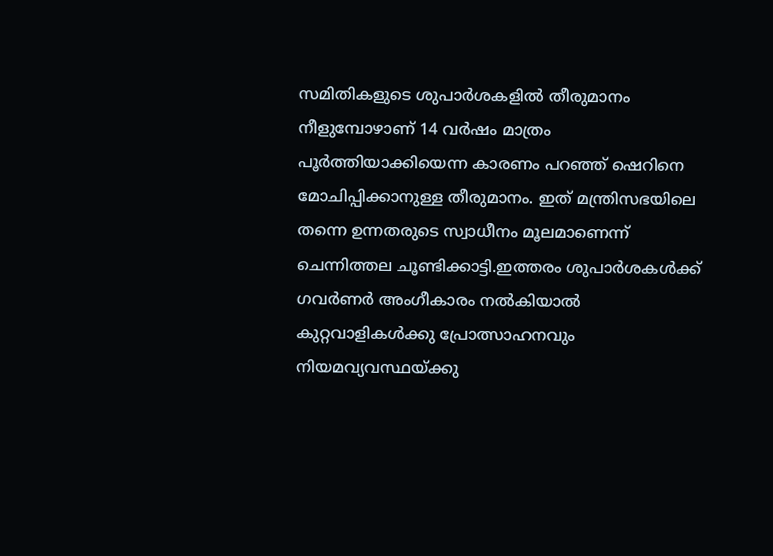സമിതികളുടെ ശുപാര്‍ശകളില്‍ തീരുമാനം നീളുമ്പോഴാണ് 14 വര്‍ഷം മാത്രം പൂർത്തിയാക്കിയെന്ന കാരണം പറ‍‍‍ഞ്ഞ് ഷെറിനെ മോചിപ്പിക്കാനുള്ള തീരുമാനം. ഇത് മന്ത്രിസഭയിലെ തന്നെ ഉന്നതരുടെ സ്വാധീനം മൂലമാണെന്ന് ചെന്നിത്തല ചൂണ്ടിക്കാട്ടി.ഇത്തരം ശുപാര്‍ശകള്‍ക്ക് ഗവര്‍ണര്‍ അംഗീകാരം നൽകിയാല്‍ കുറ്റവാളികള്‍ക്കു പ്രോത്സാഹനവും നിയമവ്യവസ്ഥയ്ക്കു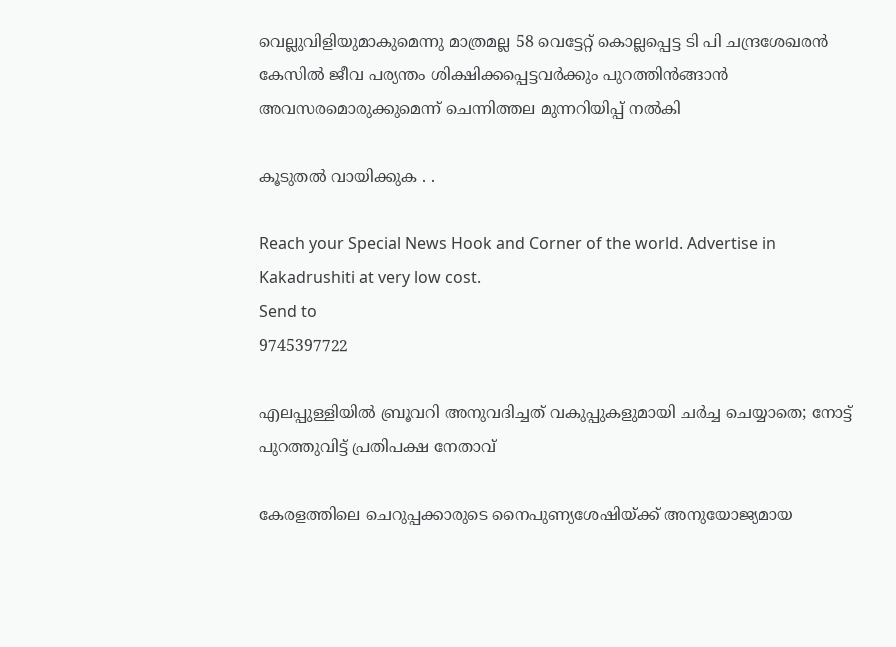വെല്ലുവിളിയുമാകുമെന്നു മാത്രമല്ല 58 വെട്ടേറ്റ് കൊല്ലപ്പെട്ട ടി പി ചന്ദ്രശേഖരന്‍ കേസില്‍ ജീവ പര്യന്തം ശിക്ഷിക്കപ്പെട്ടവര്‍ക്കും പുറത്തിന്‍ങ്ങാൻ അവസരമൊരുക്കുമെന്ന് ചെന്നിത്തല മുന്നറിയിപ്പ് നൽകി

കൂടുതല്‍ വായിക്കുക . .

Reach your Special News Hook and Corner of the world. Advertise in
Kakadrushiti at very low cost.
Send to
9745397722

എലപ്പുള്ളിയില്‍ ബ്രൂവറി അനുവദിച്ചത് വകുപ്പുകളുമായി ചര്‍ച്ച ചെയ്യാതെ; നോട്ട് പുറത്തുവിട്ട് പ്രതിപക്ഷ നേതാവ്

കേരളത്തിലെ ചെറുപ്പക്കാരുടെ നൈപുണ്യശേഷിയ്ക്ക് അനുയോജ്യമായ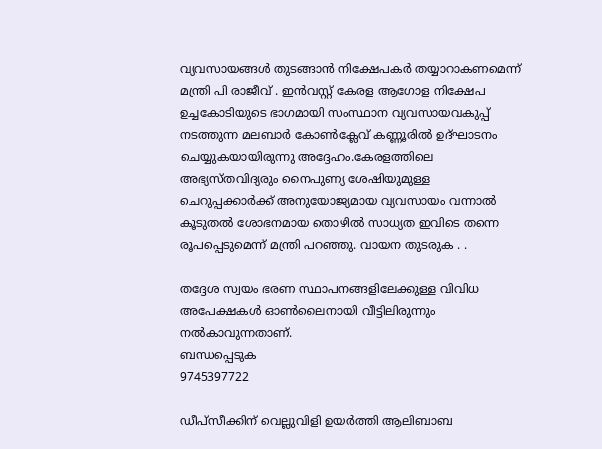വ്യവസായങ്ങള്‍ തുടങ്ങാന്‍ നിക്ഷേപകര്‍ തയ്യാറാകണമെന്ന്  മന്ത്രി പി രാജീവ് . ഇന്‍വസ്റ്റ് കേരള ആഗോള നിക്ഷേപ ഉച്ചകോടിയുടെ ഭാഗമായി സംസ്ഥാന വ്യവസായവകുപ്പ് നടത്തുന്ന മലബാര്‍ കോണ്‍ക്ലേവ് കണ്ണൂരില്‍ ഉദ്ഘാടനം ചെയ്യുകയായിരുന്നു അദ്ദേഹം.കേരളത്തിലെ അഭ്യസ്തവിദ്യരും നൈപുണ്യ ശേഷിയുമുള്ള ചെറുപ്പക്കാര്‍ക്ക് അനുയോജ്യമായ വ്യവസായം വന്നാല്‍ കൂടുതല്‍ ശോഭനമായ തൊഴില്‍ സാധ്യത ഇവിടെ തന്നെ രൂപപ്പെടുമെന്ന് മന്ത്രി പറഞ്ഞു. വായന തുടരുക . .

തദ്ദേശ സ്വയം ഭരണ സ്ഥാപനങ്ങളിലേക്കുള്ള വിവിധ അപേക്ഷകള്‍ ഓണ്‍ലൈനായി വീട്ടിലിരുന്നും നല്‍കാവുന്നതാണ്.
ബന്ധപ്പെടുക
9745397722

ഡീപ്സീക്കിന് വെല്ലുവിളി ഉയര്‍ത്തി ആലിബാബ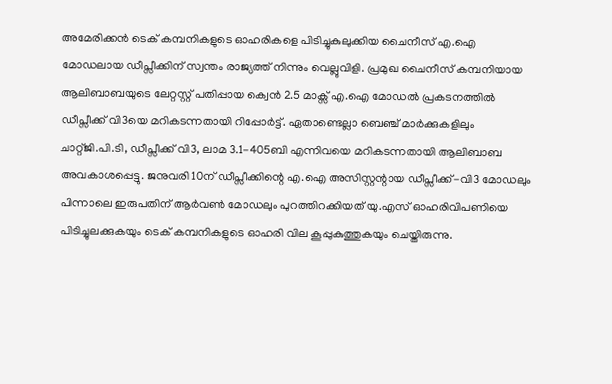അമേരിക്കന്‍ ടെക് കമ്പനികളുടെ ഓഹരികളെ പിടിച്ചുകുലുക്കിയ ചൈനീസ് എ.ഐ മോഡലായ ഡീപ്സീക്കിന് സ്വന്തം രാജ്യത്ത് നിന്നും വെല്ലുവിളി. പ്രമുഖ ചൈനീസ് കമ്പനിയായ ആലിബാബയുടെ ലേറ്റസ്റ്റ് പതിപ്പായ ക്വെന്‍ 2.5 മാക്സ് എ.ഐ മോഡല്‍ പ്രകടനത്തില്‍ ഡീപ്സീക്ക് വി3യെ മറികടന്നതായി റിപ്പോര്‍ട്ട്. ഏതാണ്ടെല്ലാ ബെഞ്ച് മാര്‍ക്കുകളിലും ചാറ്റ്ജി.പി.ടി, ഡീപ്സീക്ക് വി3, ലാമ 3.1-405ബി എന്നിവയെ മറികടന്നതായി ആലിബാബ അവകാശപ്പെട്ടു. ജനുവരി 10ന് ഡീപ്സീക്കിന്റെ എ.ഐ അസിസ്റ്റന്റായ ഡീപ്സീക്ക്-വി3 മോഡലും പിന്നാലെ ഇരുപതിന് ആര്‍വണ്‍ മോഡലും പുറത്തിറക്കിയത് യു.എസ് ഓഹരിവിപണിയെ പിടിച്ചുലക്കുകയും ടെക് കമ്പനികളുടെ ഓഹരി വില കൂപ്പുകുത്തുകയും ചെയ്തിരുന്നു.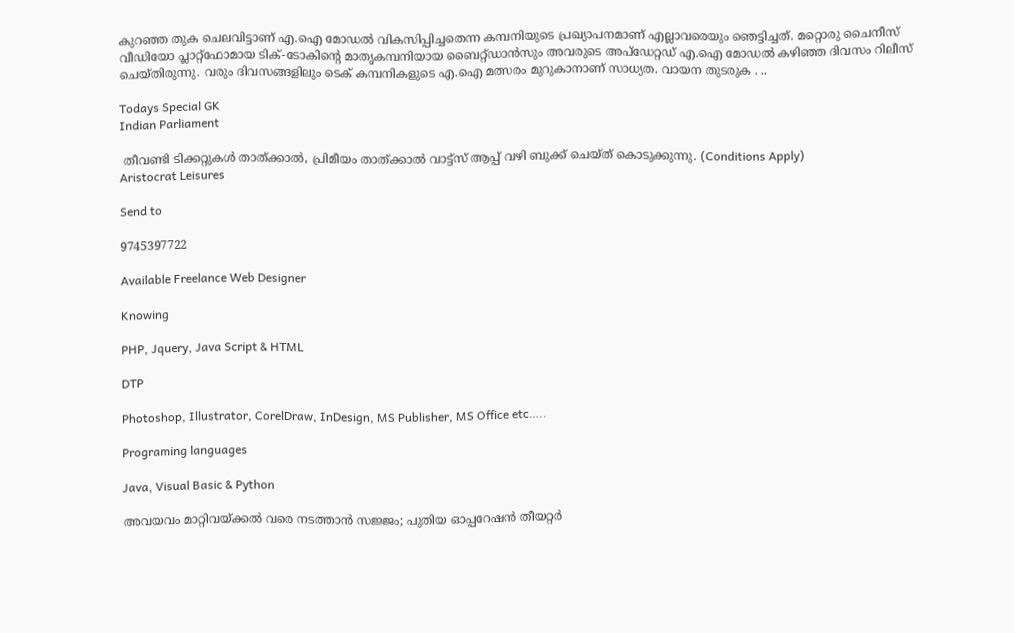കുറഞ്ഞ തുക ചെലവിട്ടാണ് എ.ഐ മോഡല്‍ വികസിപ്പിച്ചതെന്ന കമ്പനിയുടെ പ്രഖ്യാപനമാണ് എല്ലാവരെയും ഞെട്ടിച്ചത്. മറ്റൊരു ചൈനീസ് വീഡിയോ പ്ലാറ്റ്ഫോമായ ടിക്-ടോകിന്റെ മാതൃകമ്പനിയായ ബൈറ്റ്ഡാന്‍സും അവരുടെ അപ്ഡേറ്റഡ് എ.ഐ മോഡല്‍ കഴിഞ്ഞ ദിവസം റിലീസ് ചെയ്തിരുന്നു. വരും ദിവസങ്ങളിലും ടെക് കമ്പനികളുടെ എ.ഐ മത്സരം മുറുകാനാണ് സാധ്യത. വായന തുടരുക . ..

Todays Special GK
Indian Parliament

 തീവണ്ടി ടിക്കറ്റുകള്‍ താത്ക്കാല്‍, പ്രിമീയം താത്ക്കാല്‍ വാട്ട്സ് ആപ്പ് വഴി ബുക്ക് ചെയ്ത് കൊടുക്കുന്നു. (Conditions Apply)
Aristocrat Leisures

Send to

9745397722

Available Freelance Web Designer

Knowing

PHP, Jquery, Java Script & HTML

DTP

Photoshop, Illustrator, CorelDraw, InDesign, MS Publisher, MS Office etc…..

Programing languages

Java, Visual Basic & Python

അവയവം മാറ്റിവയ്ക്കല്‍ വരെ നടത്താന്‍ സജ്ജം; പുതിയ ഓപ്പറേഷന്‍ തീയറ്റര്‍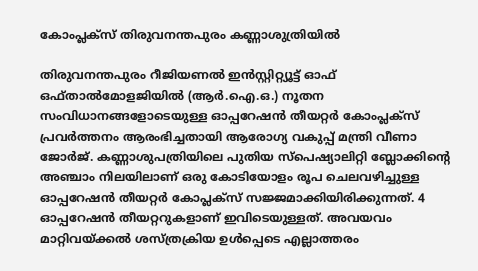കോംപ്ലക്‌സ് തിരുവനന്തപുരം കണ്ണാശുത്രിയില്‍

തിരുവനന്തപുരം റീജിയണല്‍ ഇന്‍സ്റ്റിറ്റ്യൂട്ട് ഓഫ് ഒഫ്താല്‍മോളജിയില്‍ (ആര്‍.ഐ.ഒ.) നൂതന സംവിധാനങ്ങളോടെയുള്ള ഓപ്പറേഷന്‍ തീയറ്റര്‍ കോംപ്ലക്‌സ് പ്രവര്‍ത്തനം ആരംഭിച്ചതായി ആരോഗ്യ വകുപ്പ് മന്ത്രി വീണാ ജോര്‍ജ്. കണ്ണാശുപത്രിയിലെ പുതിയ സ്‌പെഷ്യാലിറ്റി ബ്ലോക്കിന്റെ അഞ്ചാം നിലയിലാണ് ഒരു കോടിയോളം രൂപ ചെലവഴിച്ചുള്ള ഓപ്പറേഷന്‍ തീയറ്റര്‍ കോപ്ലക്‌സ് സജ്ജമാക്കിയിരിക്കുന്നത്. 4 ഓപ്പറേഷന്‍ തീയറ്ററുകളാണ് ഇവിടെയുള്ളത്. അവയവം മാറ്റിവയ്ക്കല്‍ ശസ്ത്രക്രിയ ഉള്‍പ്പെടെ എല്ലാത്തരം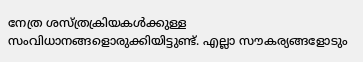നേത്ര ശസ്ത്രക്രിയകള്‍ക്കുള്ള സംവിധാനങ്ങളൊരുക്കിയിട്ടുണ്ട്. എല്ലാ സൗകര്യങ്ങളോടും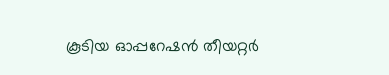കൂടിയ ഓപ്പറേഷന്‍ തീയറ്റര്‍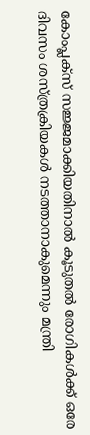കോംപ്ലക്‌സ് സജ്ജമാക്കിയതിനാല്‍ കൂടുതല്‍ രോഗികള്‍ക്ക് ഒരേ ദിവസം ശസ്ത്രക്രിയകള്‍ നടത്താനാകുമെന്നും മന്ത്രി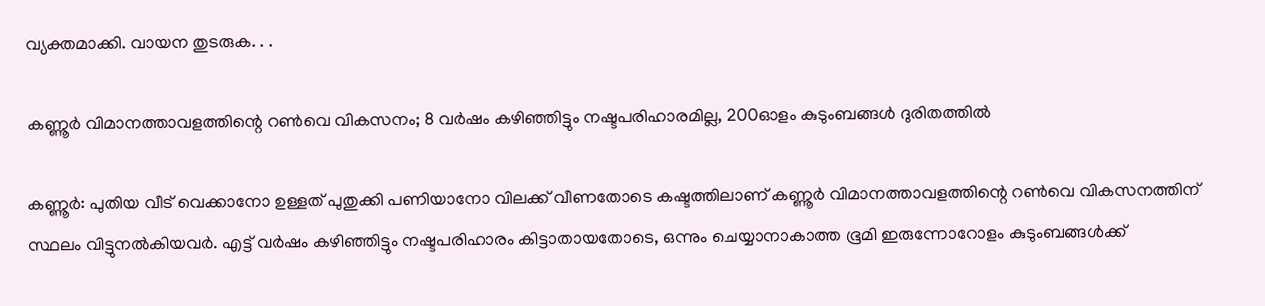വ്യക്തമാക്കി. വായന തുടരുക. . .

കണ്ണൂര്‍ വിമാനത്താവളത്തിന്റെ റണ്‍വെ വികസനം; 8 വര്‍ഷം കഴിഞ്ഞിട്ടും നഷ്ടപരിഹാരമില്ല, 200ഓളം കുടുംബങ്ങള്‍ ദുരിതത്തില്‍

കണ്ണൂര്‍: പുതിയ വീട് വെക്കാനോ ഉള്ളത് പുതുക്കി പണിയാനോ വിലക്ക് വീണതോടെ കഷ്ടത്തിലാണ് കണ്ണൂര്‍ വിമാനത്താവളത്തിന്റെ റൺവെ വികസനത്തിന്‌ സ്ഥലം വിട്ടുനല്‍കിയവര്‍. എട്ട് വർഷം കഴിഞ്ഞിട്ടും നഷ്ടപരിഹാരം കിട്ടാതായതോടെ, ഒന്നും ചെയ്യാനാകാത്ത ഭൂമി ഇരുന്നോറോളം കുടുംബങ്ങള്‍ക്ക്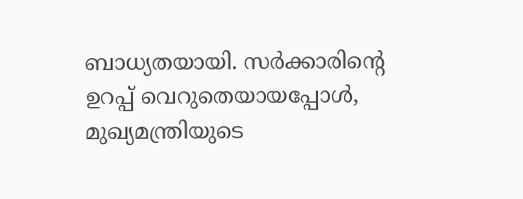ബാധ്യതയായി. സർക്കാരിന്റെ ഉറപ്പ് വെറുതെയായപ്പോള്‍, മുഖ്യമന്ത്രിയുടെ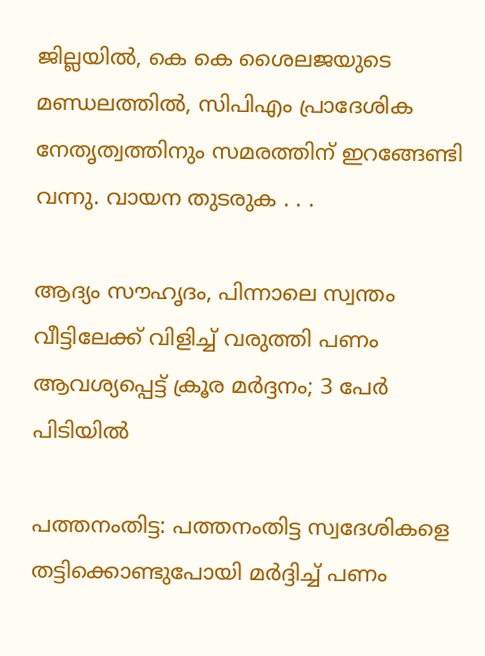ജില്ലയില്‍, കെ കെ ശൈലജയുടെ മണ്ഡലത്തില്‍, സിപിഎം പ്രാദേശിക നേതൃത്വത്തിനും സമരത്തിന് ഇറങ്ങേണ്ടി വന്നു. വായന തുടരുക . . .

ആദ്യം സൗഹൃദം, പിന്നാലെ സ്വന്തം വീട്ടിലേക്ക് വിളിച്ച് വരുത്തി പണം ആവശ്യപ്പെട്ട് ക്രൂര മർദ്ദനം; 3 പേര്‍ പിടിയില്‍

പത്തനംതിട്ട: പത്തനംതിട്ട സ്വദേശികളെ തട്ടിക്കൊണ്ടുപോയി മര്‍ദ്ദിച്ച് പണം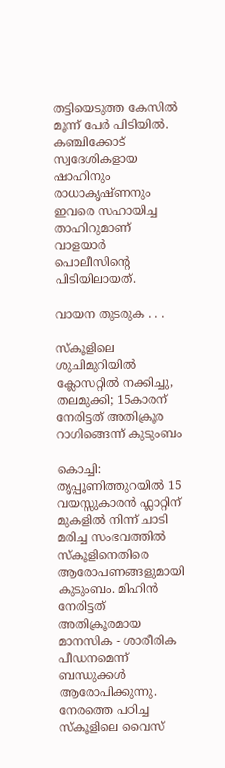തട്ടിയെടുത്ത കേസില്‍ മൂന്ന് പേര്‍ പിടിയില്‍. കഞ്ചിക്കോട് സ്വദേശികളായ ഷാഹിനും രാധാകൃഷ്ണനും ഇവരെ സഹായിച്ച താഹിറുമാണ് വാളയാര്‍ പൊലീസിന്റെ പിടിയിലായത്.

വായന തുടരുക . . .

സ്കൂളിലെ ശുചിമുറിയില്‍ ക്ലോസറ്റില്‍ നക്കിച്ചു, തലമുക്കി; 15കാരന് നേരിട്ടത് അതിക്രൂര റാഗിങ്ങെന്ന് കുടുംബം

കൊച്ചി: തൃപ്പൂണിത്തുറയില്‍ 15 വയസ്സുകാരന്‍ ഫ്ലാറ്റിന് മുകളില്‍ നിന്ന് ചാടി മരിച്ച സംഭവത്തില്‍ സ്കൂളിനെതിരെ ആരോപണങ്ങളുമായി കുടുംബം. മിഹിന്‍ നേരിട്ടത് അതിക്രൂരമായ മാനസിക - ശാരീരിക പീഡനമെന്ന് ബന്ധുക്കള്‍ ആരോപിക്കുന്നു. നേരത്തെ പഠിച്ച സ്കൂളിലെ വൈസ്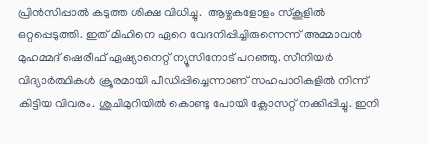പ്രിൻസിപ്പാല്‍ കടുത്ത ശിക്ഷ വിധിച്ചു.  ആഴ്ചകളോളം സ്കൂളില്‍ ഒറ്റപ്പെടുത്തി. ഇത് മിഹിനെ ഏറെ വേദനിപ്പിച്ചിരുന്നെന്ന് അമ്മാവൻ മുഹമ്മദ് ഷെരീഫ് ഏഷ്യാനെറ്റ് ന്യൂസിനോട് പറഞ്ഞു. സീനിയര്‍ വിദ്യാർത്ഥികള്‍ ക്രൂരമായി പീഡിപ്പിച്ചെന്നാണ് സഹപാഠികളില്‍ നിന്ന് കിട്ടിയ വിവരം. ശുചിമുറിയില്‍ കൊണ്ടു പോയി ക്ലോസറ്റ് നക്കിപ്പിച്ചു. ഇനി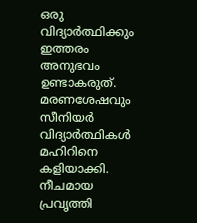ഒരു വിദ്യാര്‍ത്ഥിക്കും ഇത്തരം അനുഭവം ഉണ്ടാകരുത്. മരണശേഷവും സീനിയര്‍ വിദ്യാർത്ഥികള്‍ മഹിറിനെ കളിയാക്കി. നീചമായ പ്രവൃത്തി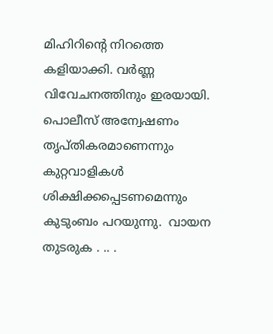മിഹിറിന്റെ നിറത്തെ കളിയാക്കി. വര്‍ണ്ണ വിവേചനത്തിനും ഇരയായി. പൊലീസ് അന്വേഷണം തൃപ്തികരമാണെന്നും കുറ്റവാളികള്‍ ശിക്ഷിക്കപ്പെടണമെന്നും കുടുംബം പറയുന്നു.  വായന തുടരുക . .. .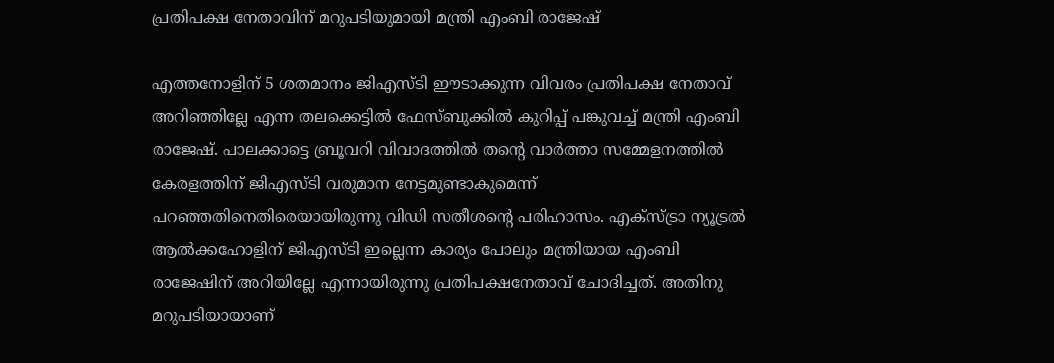പ്രതിപക്ഷ നേതാവിന് മറുപടിയുമായി മന്ത്രി എംബി രാജേഷ്

എത്തനോളിന് 5 ശതമാനം ജിഎസ്ടി ഈടാക്കുന്ന വിവരം പ്രതിപക്ഷ നേതാവ് അറിഞ്ഞില്ലേ എന്ന തലക്കെട്ടില്‍ ഫേസ്ബുക്കില്‍ കുറിപ്പ് പങ്കുവച്ച് മന്ത്രി എംബി രാജേഷ്. പാലക്കാട്ടെ ബ്രൂവറി വിവാദത്തില്‍ തന്റെ വാര്‍ത്താ സമ്മേളനത്തില്‍ കേരളത്തിന് ജിഎസ്ടി വരുമാന നേട്ടമുണ്ടാകുമെന്ന് പറഞ്ഞതിനെതിരെയായിരുന്നു വിഡി സതീശന്റെ പരിഹാസം. എക്സ്ട്രാ ന്യൂട്രല്‍ ആല്‍ക്കഹോളിന് ജിഎസ്ടി ഇല്ലെന്ന കാര്യം പോലും മന്ത്രിയായ എംബി രാജേഷിന് അറിയില്ലേ എന്നായിരുന്നു പ്രതിപക്ഷനേതാവ് ചോദിച്ചത്. അതിനു മറുപടിയായാണ്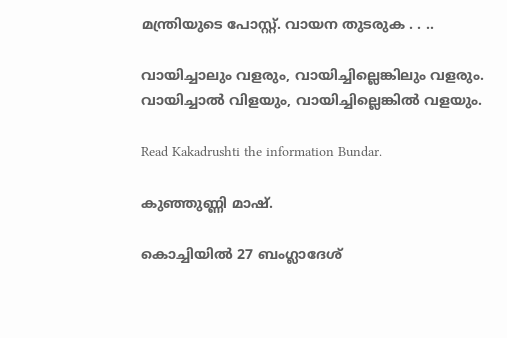മന്ത്രിയുടെ പോസ്റ്റ്. വായന തുടരുക . . ..

വായിച്ചാലും വളരും, വായിച്ചില്ലെങ്കിലും വളരും. വായിച്ചാല്‍ വിളയും, വായിച്ചില്ലെങ്കില്‍ വളയും.

Read Kakadrushti the information Bundar.

കുഞ്ഞുണ്ണി മാഷ്.

കൊച്ചിയില്‍ 27 ബംഗ്ലാദേശ്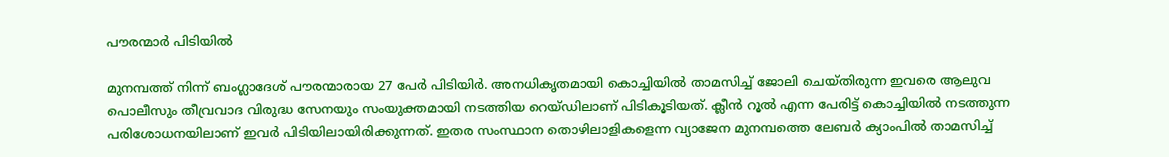പൗരന്മാര്‍ പിടിയില്‍

മുനമ്പത്ത് നിന്ന് ബംഗ്ലാദേശ് പൗരന്മാരായ 27 പേര്‍ പിടിയിര്‍. അനധികൃതമായി കൊച്ചിയില്‍ താമസിച്ച് ജോലി ചെയ്തിരുന്ന ഇവരെ ആലുവ പൊലീസും തീവ്രവാദ വിരുദ്ധ സേനയും സംയുക്തമായി നടത്തിയ റെയ്ഡിലാണ് പിടികൂടിയത്. ക്ലീന്‍ റൂല്‍ എന്ന പേരിട്ട് കൊച്ചിയില്‍ നടത്തുന്ന പരിശോധനയിലാണ് ഇവര്‍ പിടിയിലായിരിക്കുന്നത്. ഇതര സംസ്ഥാന തൊഴിലാളികളെന്ന വ്യാജേന മുനമ്പത്തെ ലേബര്‍ ക്യാംപില്‍ താമസിച്ച്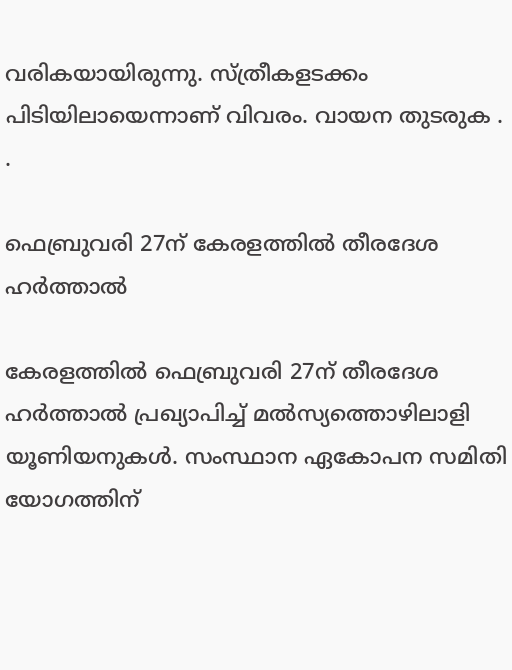വരികയായിരുന്നു. സ്ത്രീകളടക്കം പിടിയിലായെന്നാണ് വിവരം. വായന തുടരുക . .

ഫെബ്രുവരി 27ന് കേരളത്തില്‍ തീരദേശ ഹര്‍ത്താല്‍

കേരളത്തിൽ ഫെബ്രുവരി 27ന് തീരദേശ ഹര്‍ത്താല്‍ പ്രഖ്യാപിച്ച് മൽസ്യത്തൊഴിലാളി യൂണിയനുകള്‍. സംസ്ഥാന ഏകോപന സമിതി യോഗത്തിന്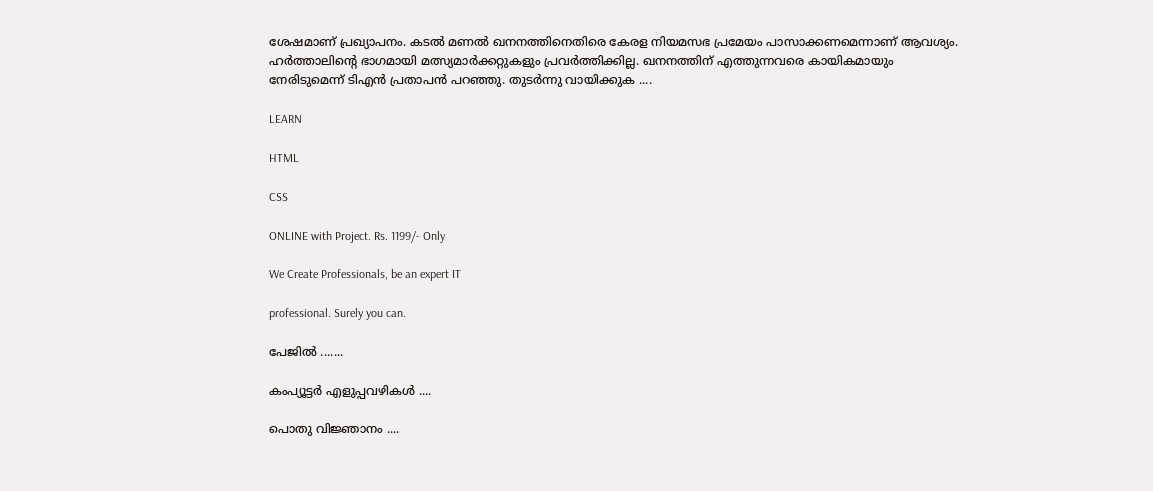ശേഷമാണ് പ്രഖ്യാപനം. കടല്‍ മണല്‍ ഖനനത്തിനെതിരെ കേരള നിയമസഭ പ്രമേയം പാസാക്കണമെന്നാണ് ആവശ്യം. ഹര്‍ത്താലിന്റെ ഭാഗമായി മത്സ്യമാര്‍ക്കറ്റുകളും പ്രവര്‍ത്തിക്കില്ല. ഖനനത്തിന് എത്തുന്നവരെ കായികമായും നേരിടുമെന്ന് ടിഎന്‍ പ്രതാപന്‍ പറഞ്ഞു. തുടര്‍ന്നു വായിക്കുക ....

LEARN

HTML

CSS

ONLINE with Project. Rs. 1199/- Only

We Create Professionals, be an expert IT

professional. Surely you can.

പേജില്‍ .......

കംപ്യൂട്ടര്‍ എളുപ്പവഴികള്‍ ....

പൊതു വിജ്ഞാനം ....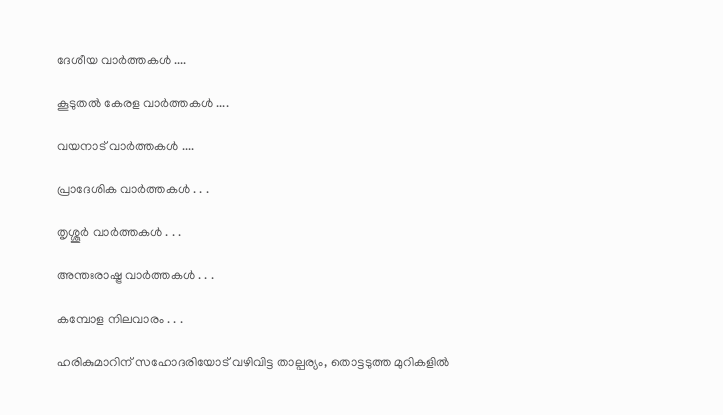ദേശീയ വാര്‍ത്തകള്‍ ....

കൂടുതല്‍ കേരള വാര്‍ത്തകള്‍ ....

വയനാട് വാര്‍ത്തകള്‍ ....

പ്രാദേശിക വാര്‍ത്തകള്‍ . . .

തൃശ്ശൂര്‍ വാര്‍ത്തകള്‍ . . .

അന്തഃരാഷ്ട്ര വാര്‍ത്തകള്‍ . . .

കമ്പോള നിലവാരം . . .

ഹരികുമാറിന് സഹോദരിയോട് വഴിവിട്ട താല്പര്യം, തൊട്ടടുത്ത മുറികളില്‍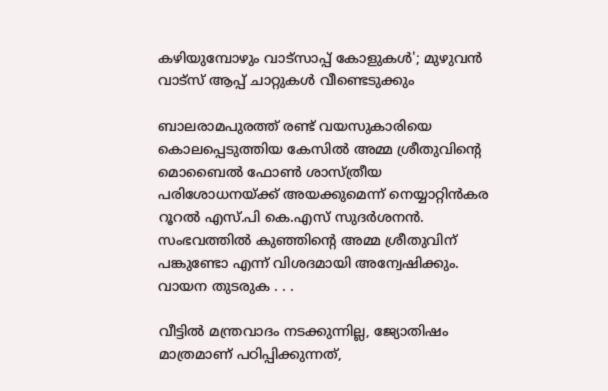കഴിയുമ്പോഴും വാട്സാപ്പ് കോളുകള്‍'; മുഴുവൻ വാട്സ് ആപ്പ് ചാറ്റുകൾ വീണ്ടെടുക്കും

ബാലരാമപുരത്ത് രണ്ട് വയസുകാരിയെ കൊലപ്പെടുത്തിയ കേസില്‍ അമ്മ ശ്രീതുവിന്റെ മൊബൈല്‍ ഫോണ്‍ ശാസ്ത്രീയ പരിശോധനയ്ക്ക് അയക്കുമെന്ന് നെയ്യാറ്റിന്‍കര റൂറല്‍ എസ്.പി കെ.എസ് സുദര്‍ശനന്‍. സംഭവത്തില്‍ കുഞ്ഞിന്റെ അമ്മ ശ്രീതുവിന് പങ്കുണ്ടോ എന്ന് വിശദമായി അന്വേഷിക്കും. വായന തുടരുക . . .

വീട്ടില്‍ മന്ത്രവാദം നടക്കുന്നില്ല, ജ്യോതിഷം മാത്രമാണ് പഠിപ്പിക്കുന്നത്,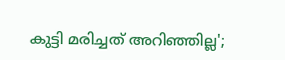കുട്ടി മരിച്ചത് അറിഞ്ഞില്ല';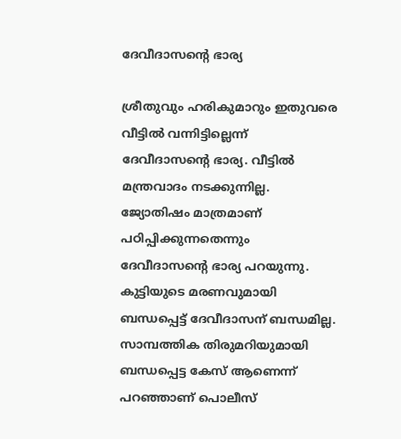ദേവീദാസന്റെ ഭാര്യ

ശ്രീതുവും ഹരികുമാറും ഇതുവരെ വീട്ടില്‍ വന്നിട്ടില്ലെന്ന് ദേവീദാസന്റെ ഭാര്യ. വീട്ടില്‍ മന്ത്രവാദം നടക്കുന്നില്ല. ജ്യോതിഷം മാത്രമാണ് പഠിപ്പിക്കുന്നതെന്നും ദേവീദാസന്റെ ഭാര്യ പറയുന്നു. കുട്ടിയുടെ മരണവുമായി ബന്ധപ്പെട്ട് ദേവീദാസന് ബന്ധമില്ല. സാമ്പത്തിക തിരുമറിയുമായി ബന്ധപ്പെട്ട കേസ് ആണെന്ന് പറഞ്ഞാണ് പൊലീസ്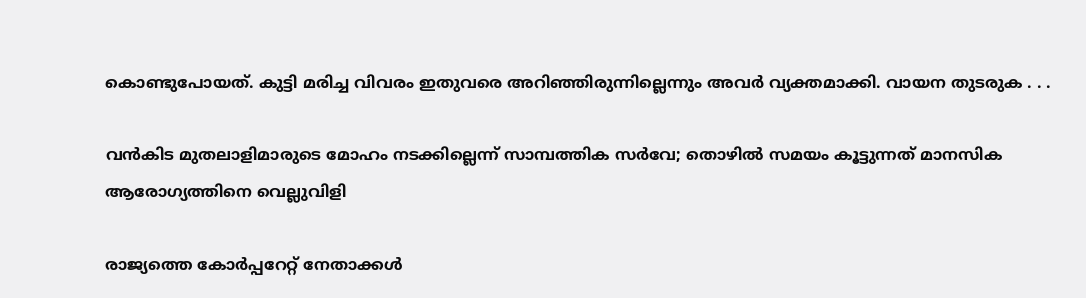കൊണ്ടുപോയത്. കുട്ടി മരിച്ച വിവരം ഇതുവരെ അറിഞ്ഞിരുന്നില്ലെന്നും അവര്‍ വ്യക്തമാക്കി. വായന തുടരുക . . .

വൻകിട മുതലാളിമാരുടെ മോഹം നടക്കില്ലെന്ന് സാമ്പത്തിക സർവേ; തൊഴിൽ സമയം കൂട്ടുന്നത് മാനസിക ആരോഗ്യത്തിനെ വെല്ലുവിളി

രാജ്യത്തെ കോര്‍പ്പറേറ്റ് നേതാക്കൾ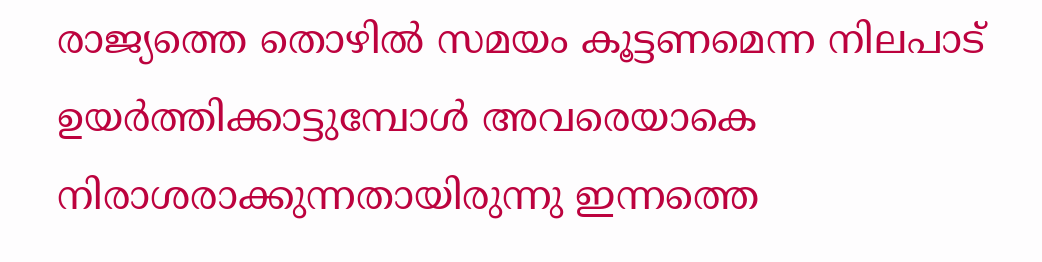രാജ്യത്തെ തൊഴിൽ സമയം കൂട്ടണമെന്ന നിലപാട് ഉയർത്തിക്കാട്ടുമ്പോള്‍ അവരെയാകെ നിരാശരാക്കുന്നതായിരുന്നു ഇന്നത്തെ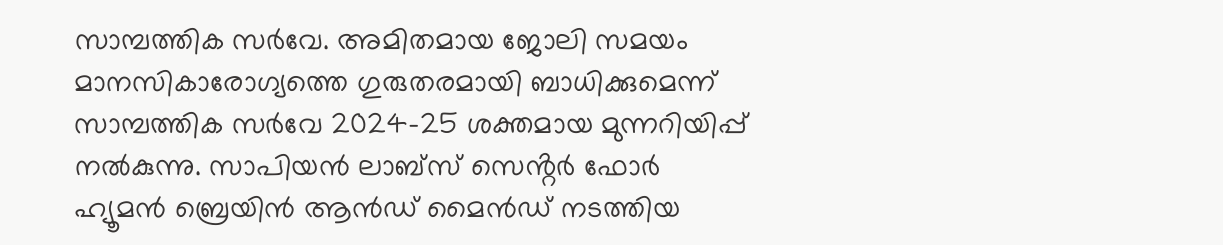സാമ്പത്തിക സര്‍വേ. അമിതമായ ജോലി സമയം മാനസികാരോഗ്യത്തെ ഗുരുതരമായി ബാധിക്കുമെന്ന് സാമ്പത്തിക സര്‍വേ 2024-25 ശക്തമായ മുന്നറിയിപ്പ് നൽകുന്നു. സാപിയൻ ലാബ്‌സ് സെൻ്റർ ഫോർ ഹ്യൂമൻ ബ്രെയിൻ ആൻഡ് മൈൻഡ് നടത്തിയ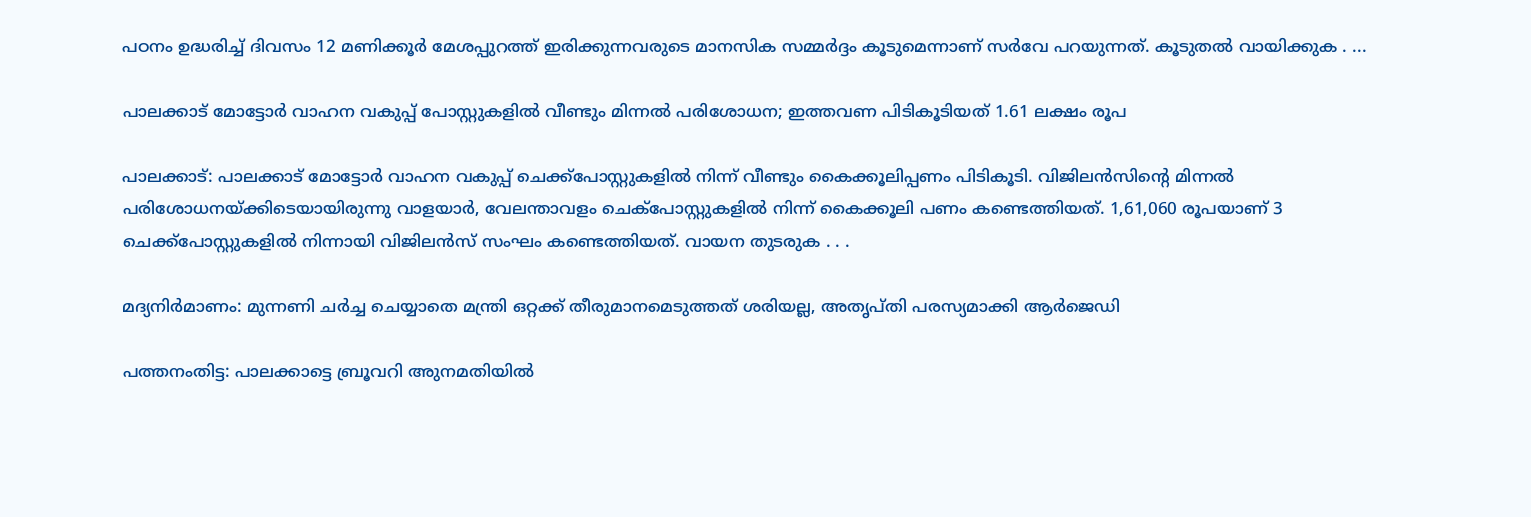പഠനം ഉദ്ധരിച്ച് ദിവസം 12 മണിക്കൂർ മേശപ്പുറത്ത് ഇരിക്കുന്നവരുടെ മാനസിക സമ്മർദ്ദം കൂടുമെന്നാണ് സർവേ പറയുന്നത്. കൂടുതല്‍ വായിക്കുക . ...

പാലക്കാട് മോട്ടോർ വാഹന വകുപ്പ് പോസ്റ്റുകളില്‍ വീണ്ടും മിന്നൽ പരിശോധന; ഇത്തവണ പിടികൂടിയത് 1.61 ലക്ഷം രൂപ

പാലക്കാട്: പാലക്കാട് മോട്ടോർ വാഹന വകുപ്പ് ചെക്ക്പോസ്റ്റുകളിൽ നിന്ന് വീണ്ടും കൈക്കൂലിപ്പണം പിടികൂടി. വിജിലൻസിന്റെ മിന്നൽ പരിശോധനയ്ക്കിടെയായിരുന്നു വാളയാർ, വേലന്താവളം ചെക്പോസ്റ്റുകളിൽ നിന്ന് കൈക്കൂലി പണം കണ്ടെത്തിയത്. 1,61,060 രൂപയാണ് 3 ചെക്ക്പോസ്റ്റുകളിൽ നിന്നായി വിജിലൻസ് സംഘം കണ്ടെത്തിയത്. വായന തുടരുക . . .

മദ്യനിര്‍മാണം: മുന്നണി ചര്‍ച്ച ചെയ്യാതെ മന്ത്രി ഒറ്റക്ക് തീരുമാനമെടുത്തത് ശരിയല്ല, അതൃപ്തി പരസ്യമാക്കി ആർജെഡി

പത്തനംതിട്ട: പാലക്കാട്ടെ ബ്രൂവറി അുനമതിയില്‍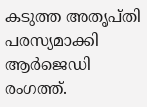കടുത്ത അതൃപ്തി പരസ്യമാക്കി ആർജെഡി രംഗത്ത്.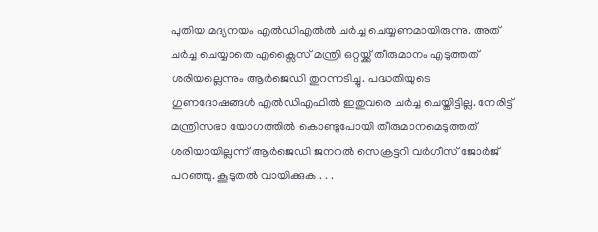പുതിയ മദ്യനയം എല്‍ഡിഎല്‍ൽ ചര്‍ച്ച ചെയ്യണമായിരുന്നു. അത് ചര്‍ച്ച ചെയ്യാതെ എക്സൈസ് മന്ത്രി ഒറ്റയ്ക്ക് തീരുമാനം എടുത്തത് ശരിയല്ലെന്നും ആർജെഡി തുറന്നടിച്ചു. പദ്ധതിയുടെ ഗുണദോഷങ്ങള്‍ എൽഡിഎഫിൽ ഇതുവരെ ചർച്ച ചെയ്തിട്ടില്ല. നേരിട്ട് മന്ത്രിസഭാ യോഗത്തിൽ കൊണ്ടുപോയി തീരുമാനമെടുത്തത് ശരിയായില്ലന്ന് ആർജെഡി ജനറല്‍ സെക്രട്ടറി വര്‍ഗീസ് ജോര്‍ജ് പറഞ്ഞു. കൂടുതല്‍ വായിക്കുക . . .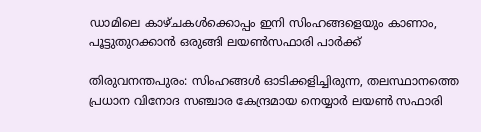ഡാമിലെ കാഴ്ചകൾക്കൊപ്പം ഇനി സിംഹങ്ങളെയും കാണാം, പൂട്ടുതുറക്കാന്‍ ഒരുങ്ങി ലയൺസഫാരി പാര്‍ക്ക്

തിരുവനന്തപുരം: സിംഹങ്ങള്‍ ഓടിക്കളിച്ചിരുന്ന, തലസ്ഥാനത്തെ പ്രധാന വിനോദ സഞ്ചാര കേന്ദ്രമായ നെയ്യാര്‍ ലയണ്‍ സഫാരി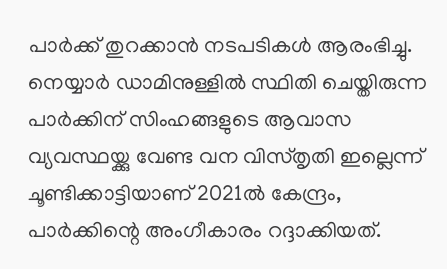പാര്‍ക്ക് തുറക്കാന്‍ നടപടികള്‍ ആരംഭിച്ചു. നെയ്യാര്‍ ഡാമിനുള്ളില്‍ സ്ഥിതി ചെയ്തിരുന്ന പാർക്കിന് സിംഹങ്ങളുടെ ആവാസ വ്യവസ്ഥയ്ക്കു വേണ്ട വന വിസ്തൃതി ഇല്ലെന്ന് ചൂണ്ടിക്കാട്ടിയാണ് 2021ൽ കേന്ദ്രം, പാര്‍ക്കിന്റെ അംഗീകാരം റദ്ദാക്കിയത്.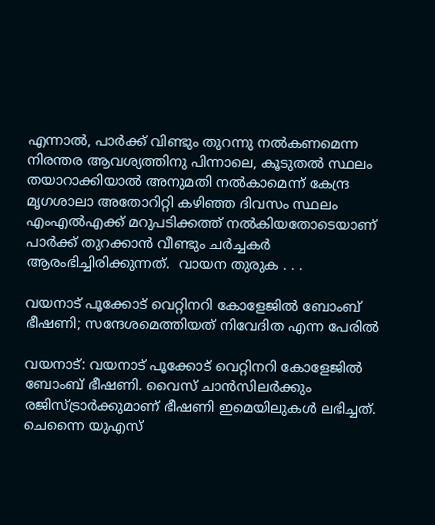എന്നാല്‍, പാര്‍ക്ക് വിണ്ടും തുറന്നു നല്‍കണമെന്ന  നിരന്തര ആവശ്യത്തിനു പിന്നാലെ, കൂടുതല്‍ സ്ഥലം തയാറാക്കിയാല്‍ അനുമതി നൽകാമെന്ന് കേന്ദ്ര മൃഗശാലാ അതോറിറ്റി കഴിഞ്ഞ ദിവസം സ്ഥലം എംഎല്‍എക്ക് മറുപടിക്കത്ത് നൽകിയതോടെയാണ് പാര്‍ക്ക് തുറക്കാൻ വീണ്ടും ചര്‍ച്ചകര്‍ ആരംഭിച്ചിരിക്കുന്നത്.  വായന തുരുക . . .

വയനാട് പൂക്കോട് വെറ്റിനറി കോളേജില്‍ ബോംബ് ഭീഷണി; സന്ദേശമെത്തിയത് നിവേദിത എന്ന പേരില്‍

വയനാട്: വയനാട് പൂക്കോട് വെറ്റിനറി കോളേജിൽ ബോംബ് ഭീഷണി. വൈസ് ചാൻസിലർക്കും രജിസ്ട്രാർക്കുമാണ് ഭീഷണി ഇമെയിലുകൾ ലഭിച്ചത്. ചെന്നൈ യുഎസ്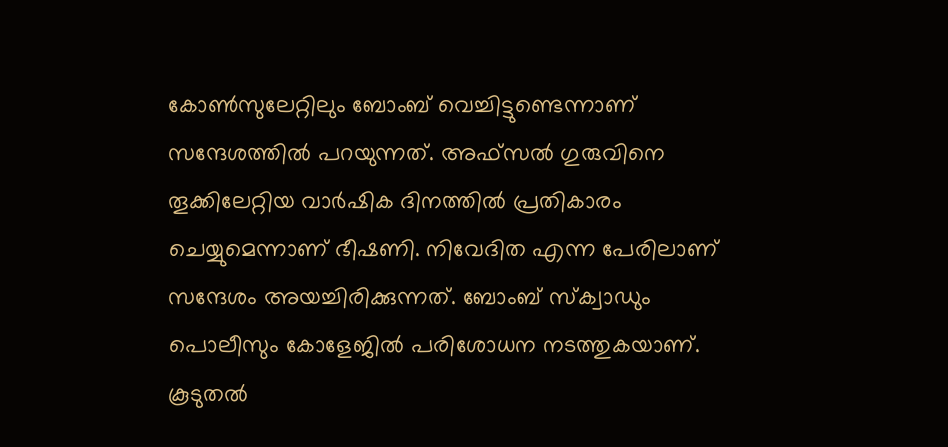കോൺസുലേറ്റിലും ബോംബ് വെച്ചിട്ടുണ്ടെന്നാണ് സന്ദേശത്തിൽ പറയുന്നത്. അഫ്സൽ ഗുരുവിനെ തൂക്കിലേറ്റിയ വാർഷിക ദിനത്തിൽ പ്രതികാരം ചെയ്യുമെന്നാണ് ഭീഷണി. നിവേദിത എന്ന പേരിലാണ് സന്ദേശം അയച്ചിരിക്കുന്നത്. ബോംബ് സ്ക്വാഡും പൊലീസും കോളേജിൽ പരിശോധന നടത്തുകയാണ്. കൂടുതല്‍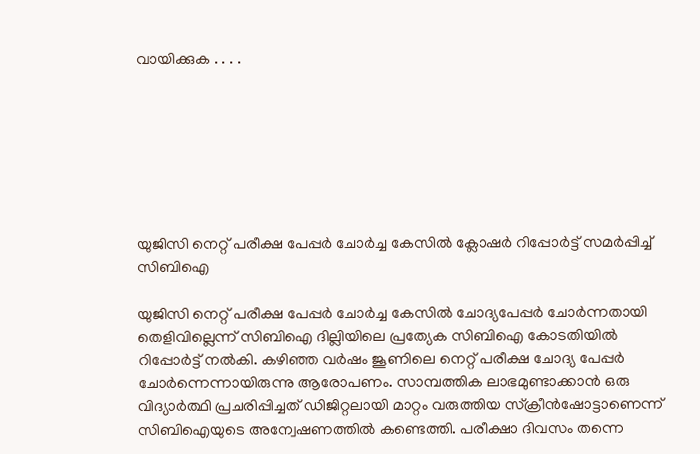വായിക്കുക . . . .







യുജിസി നെറ്റ് പരീക്ഷ പേപ്പര്‍ ചോര്‍ച്ച കേസില്‍ ക്ലോഷര്‍ റിപ്പോര്‍ട്ട് സമര്‍പ്പിച്ച് സിബിഐ

യുജിസി നെറ്റ് പരീക്ഷ പേപ്പര്‍ ചോര്‍ച്ച കേസില്‍ ചോദ്യപേപ്പര്‍ ചോർന്നതായി തെളിവില്ലെന്ന് സിബിഐ ദില്ലിയിലെ പ്രത്യേക സിബിഐ കോടതിയിൽ റിപ്പോര്‍ട്ട് നല്‍കി. കഴിഞ്ഞ വര്‍ഷം ജൂണിലെ നെറ്റ് പരീക്ഷ ചോദ്യ പേപ്പര്‍ ചോർന്നെന്നായിരുന്നു ആരോപണം. സാമ്പത്തിക ലാഭമുണ്ടാക്കാന്‍ ഒരു വിദ്യാർത്ഥി പ്രചരിപ്പിച്ചത് ഡിജിറ്റലായി മാറ്റം വരുത്തിയ സ്‌ക്രീന്‍ഷോട്ടാണെന്ന് സിബിഐയുടെ അന്വേഷണത്തില്‍ കണ്ടെത്തി. പരീക്ഷാ ദിവസം തന്നെ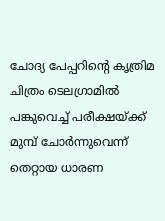ചോദ്യ പേപ്പറിന്റെ കൃത്രിമ ചിത്രം ടെലഗ്രാമില്‍ പങ്കുവെച്ച് പരീക്ഷയ്ക്ക് മുമ്പ് ചോര്‍ന്നുവെന്ന് തെറ്റായ ധാരണ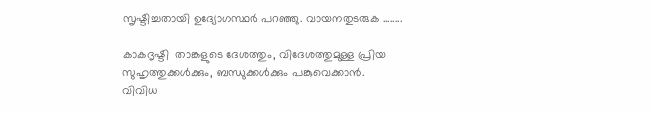സൃഷ്ടിച്ചതായി ഉദ്യോഗസ്ഥർ പറഞ്ഞു. വായനതുടരുക ........

കാകദൃഷ്ടി  താങ്കളുടെ ദേശത്തും, വിദേശത്തുമുള്ള പ്രിയ സുഹൃത്തുക്കള്‍ക്കും, ബന്ധുക്കള്‍ക്കും പങ്കുവെക്കാന്‍.
വിവിധ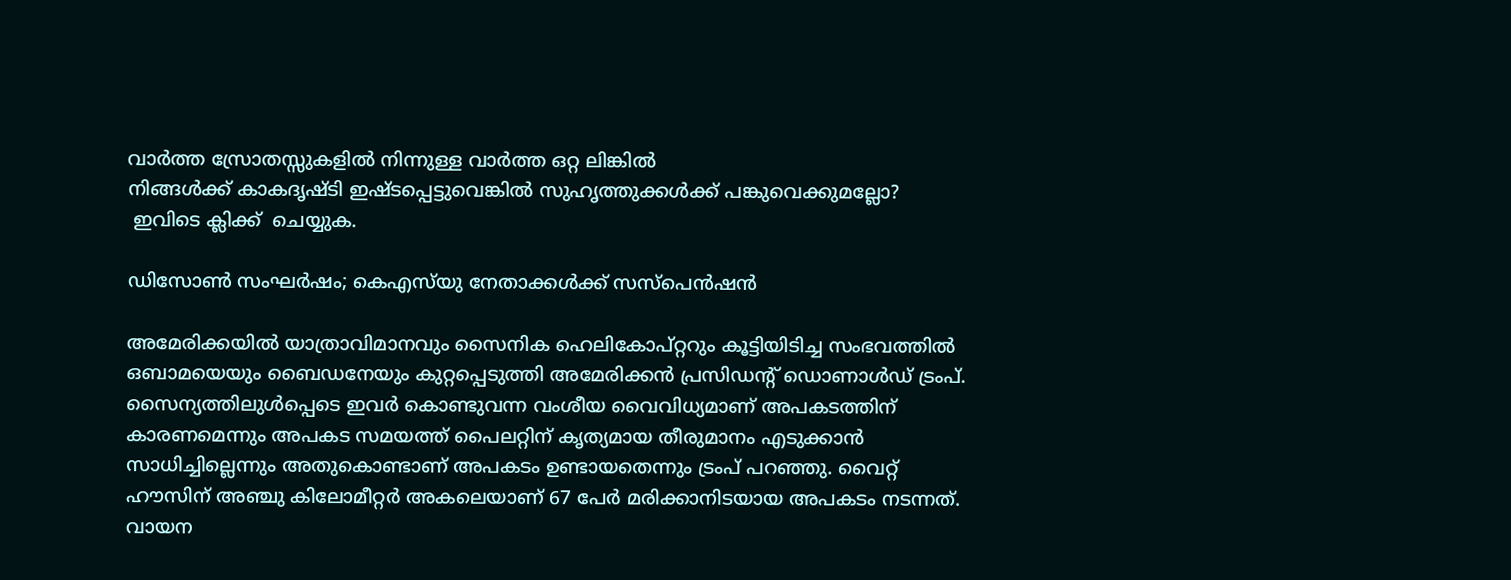വാര്‍ത്ത സ്രോതസ്സുകളില്‍ നിന്നുള്ള വാര്‍ത്ത ഒറ്റ ലിങ്കില്‍
നിങ്ങള്‍ക്ക് കാകദൃഷ്ടി ഇഷ്ടപ്പെട്ടുവെങ്കില്‍ സുഹൃത്തുക്കള്‍ക്ക് പങ്കുവെക്കുമല്ലോ?
 ഇവിടെ ക്ലിക്ക്  ചെയ്യുക.

ഡിസോണ്‍ സംഘര്‍ഷം; കെഎസ്‌യു നേതാക്കള്‍ക്ക് സസ്‌പെന്‍ഷന്‍

അമേരിക്കയില്‍ യാത്രാവിമാനവും സൈനിക ഹെലികോപ്റ്ററും കൂട്ടിയിടിച്ച സംഭവത്തില്‍ ഒബാമയെയും ബൈഡനേയും കുറ്റപ്പെടുത്തി അമേരിക്കന്‍ പ്രസിഡന്‍റ് ഡൊണാള്‍ഡ് ട്രംപ്. സൈന്യത്തിലുള്‍പ്പെടെ ഇവര്‍ കൊണ്ടുവന്ന വംശീയ വൈവിധ്യമാണ് അപകടത്തിന് കാരണമെന്നും അപകട സമയത്ത് പൈലറ്റിന് കൃത്യമായ തീരുമാനം എടുക്കാന്‍ സാധിച്ചില്ലെന്നും അതുകൊണ്ടാണ് അപകടം ഉണ്ടായതെന്നും ട്രംപ് പറഞ്ഞു. വൈറ്റ് ഹൗസിന് അഞ്ചു കിലോമീറ്റര്‍ അകലെയാണ് 67 പേര്‍ മരിക്കാനിടയായ അപകടം നടന്നത്. വായന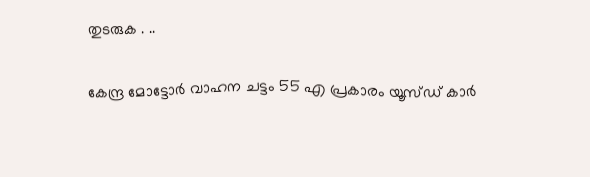തുടരുക . ..

കേന്ദ്ര മോട്ടോര്‍ വാഹന ചട്ടം 55 എ പ്രകാരം യൂസ്ഡ് കാര്‍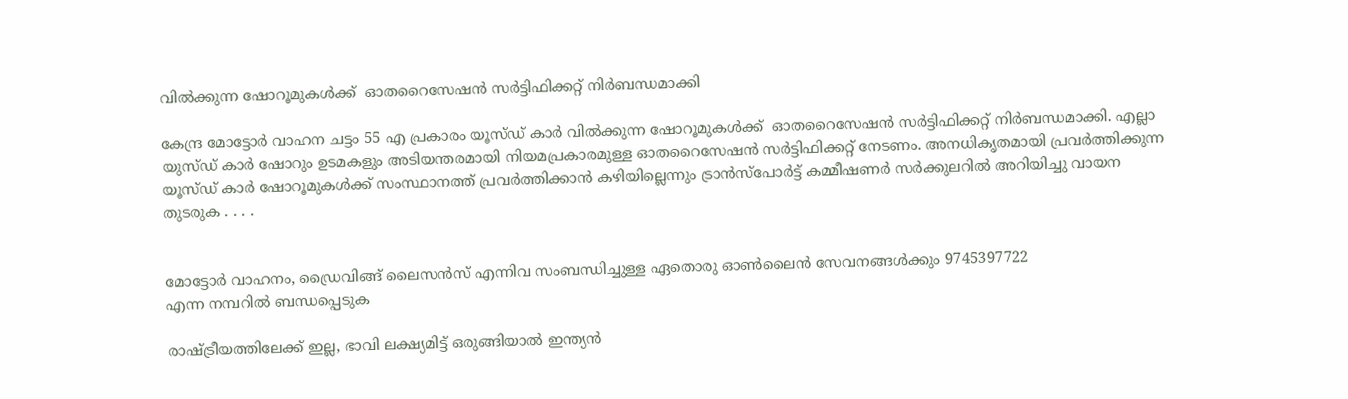വില്‍ക്കുന്ന ഷോറൂമുകൾക്ക്  ഓതറൈസേഷന്‍ സർട്ടിഫിക്കറ്റ് നിർബന്ധമാക്കി

കേന്ദ്ര മോട്ടോര്‍ വാഹന ചട്ടം 55 എ പ്രകാരം യൂസ്ഡ് കാര്‍ വില്‍ക്കുന്ന ഷോറൂമുകള്‍ക്ക്  ഓതറൈസേഷന്‍ സര്‍ട്ടിഫിക്കറ്റ് നിർബന്ധമാക്കി. എല്ലാ യുസ്ഡ് കാര്‍ ഷോറും ഉടമകളും അടിയന്തരമായി നിയമപ്രകാരമുള്ള ഓതറൈസേഷൻ സർട്ടിഫിക്കറ്റ് നേടണം. അനധികൃതമായി പ്രവർത്തിക്കുന്ന യൂസ്ഡ് കാർ ഷോറൂമുകള്‍ക്ക് സംസ്ഥാനത്ത് പ്രവര്‍ത്തിക്കാന്‍ കഴിയില്ലെന്നും ട്രാന്‍സ്പോര്‍ട്ട് കമ്മീഷണര്‍ സര്‍ക്കുലറില്‍ അറിയിച്ചു വായന തുടരുക . . . .


മോട്ടോര്‍ വാഹനം, ഡ്രൈവിങ്ങ് ലൈസന്‍സ് എന്നിവ സംബന്ധിച്ചുള്ള ഏതൊരു ഓണ്‍ലൈന്‍ സേവനങ്ങള്‍ക്കും 9745397722
എന്ന നമ്പറില്‍ ബന്ധപ്പെടുക

രാഷ്ട്രീയത്തിലേക്ക് ഇല്ല, ഭാവി ലക്ഷ്യമിട്ട് ഒരുങ്ങിയാല്‍ ഇന്ത്യന്‍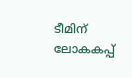ടീമിന് ലോകകപ്പ്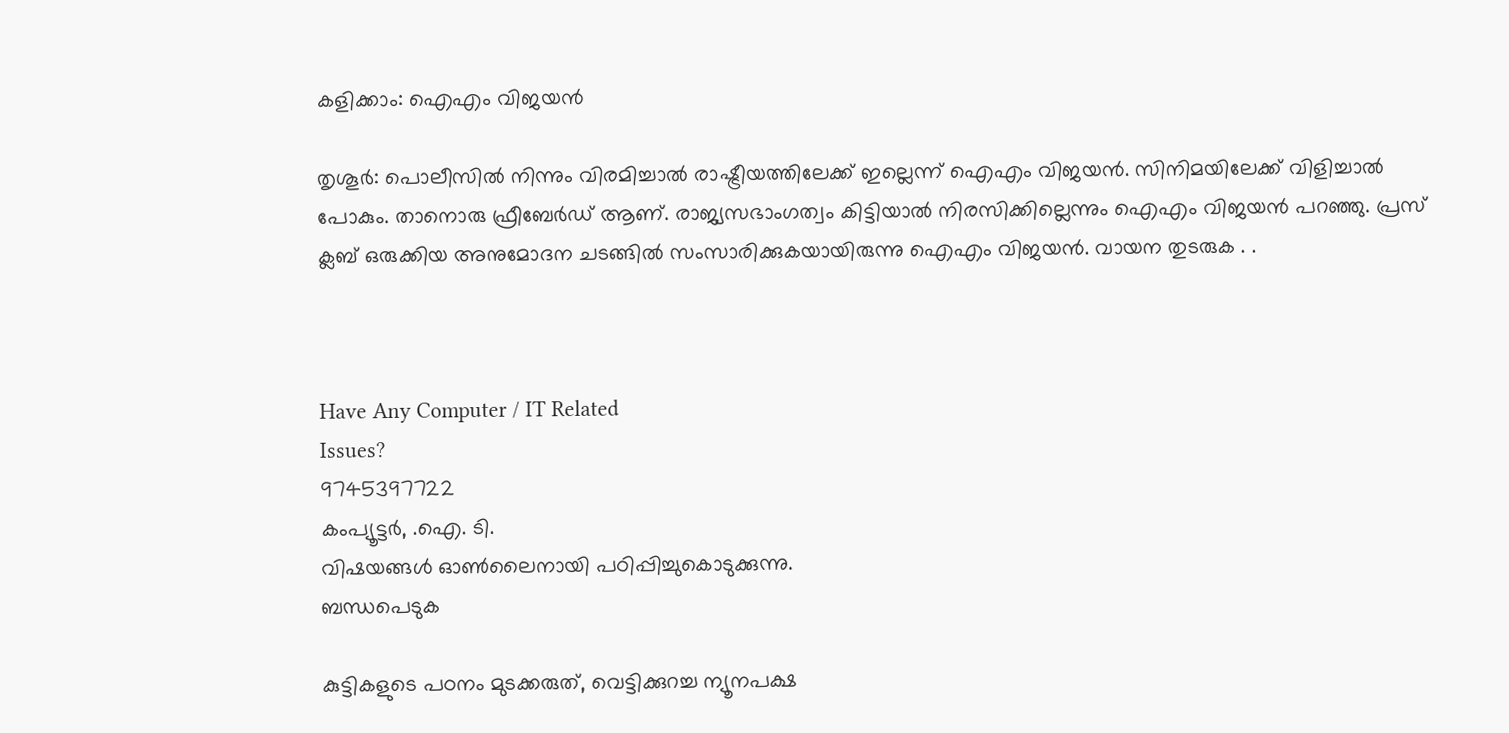കളിക്കാം: ഐഎം വിജയന്‍

തൃശൂര്‍: പൊലീസില്‍ നിന്നും വിരമിച്ചാല്‍ രാഷ്ട്രീയത്തിലേക്ക് ഇല്ലെന്ന് ഐഎം വിജയന്‍. സിനിമയിലേക്ക് വിളിച്ചാല്‍ പോകും. താനൊരു ഫ്രീബേര്‍ഡ് ആണ്. രാജ്യസഭാംഗത്വം കിട്ടിയാല്‍ നിരസിക്കില്ലെന്നും ഐഎം വിജയന്‍ പറഞ്ഞു. പ്രസ് ക്ലബ് ഒരുക്കിയ അനുമോദന ചടങ്ങില്‍ സംസാരിക്കുകയായിരുന്നു ഐഎം വിജയന്‍. വായന തുടരുക . .



Have Any Computer / IT Related
Issues?
9745397722
കംപ്യൂട്ടര്‍, .ഐ. ടി.
വിഷയങ്ങള്‍ ഓണ്‍ലൈനായി പഠിപ്പിച്ചുകൊടുക്കുന്നു.
ബന്ധപെടുക

കുട്ടികളുടെ പഠനം മുടക്കരുത്, വെട്ടിക്കുറച്ച ന്യൂനപക്ഷ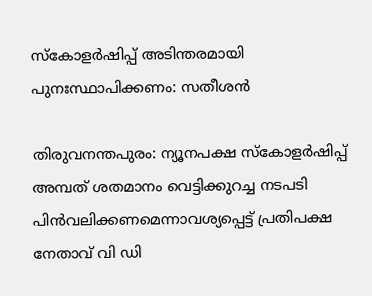സ്കോളർഷിപ്പ് അടിന്തരമായി പുനഃസ്ഥാപിക്കണം: സതീശന്‍

തിരുവനന്തപുരം: ന്യൂനപക്ഷ സ്കോളര്‍ഷിപ്പ് അമ്പത് ശതമാനം വെട്ടിക്കുറച്ച നടപടി പിൻവലിക്കണമെന്നാവശ്യപ്പെട്ട് പ്രതിപക്ഷ നേതാവ് വി ഡി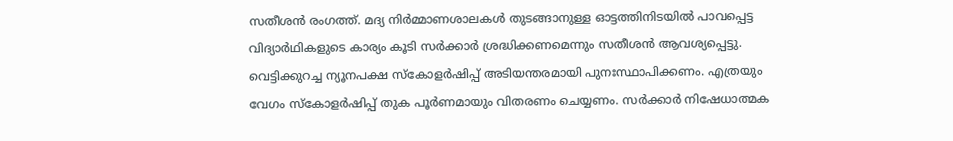സതീശന്‍ രംഗത്ത്. മദ്യ നിർമ്മാണശാലകള്‍ തുടങ്ങാനുള്ള ഓട്ടത്തിനിടയില്‍ പാവപ്പെട്ട വിദ്യാർഥികളുടെ കാര്യം കൂടി സര്‍ക്കാര്‍ ശ്രദ്ധിക്കണമെന്നും സതീശന്‍ ആവശ്യപ്പെട്ടു. വെട്ടിക്കുറച്ച ന്യൂനപക്ഷ സ്കോളർഷിപ്പ് അടിയന്തരമായി പുനഃസ്ഥാപിക്കണം. എത്രയും വേഗം സ്കോളര്‍ഷിപ്പ് തുക പൂര്‍ണമായും വിതരണം ചെയ്യണം. സര്‍ക്കാര്‍ നിഷേധാത്മക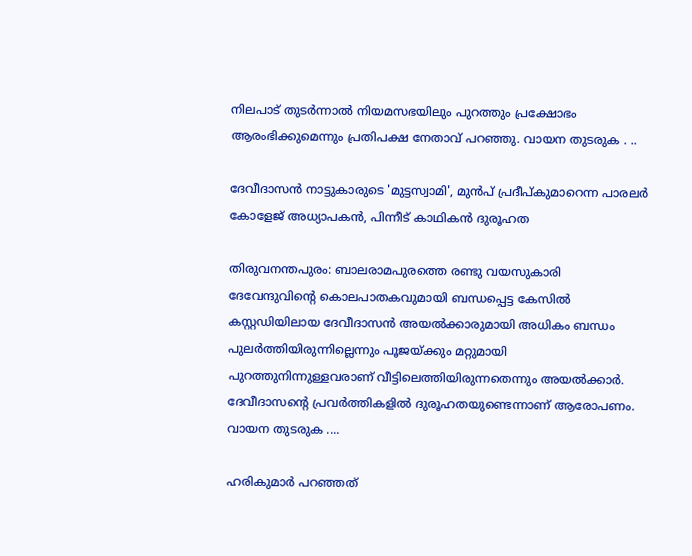നിലപാട് തുടർന്നാൽ നിയമസഭയിലും പുറത്തും പ്രക്ഷോഭം ആരംഭിക്കുമെന്നും പ്രതിപക്ഷ നേതാവ് പറഞ്ഞു. വായന തുടരുക . ..

ദേവീദാസന്‍ നാട്ടുകാരുടെ 'മുട്ടസ്വാമി', മുന്‍പ് പ്രദീപ്‍കുമാറെന്ന പാരലര്‍ കോളേജ് അധ്യാപകന്‍, പിന്നീട് കാഥികന്‍ ദുരൂഹത

തിരുവനന്തപുരം: ബാലരാമപുരത്തെ രണ്ടു വയസുകാരി ദേവേന്ദുവിന്‍റെ കൊലപാതകവുമായി ബന്ധപ്പെട്ട കേസിൽ കസ്റ്റഡിയിലായ ദേവീദാസൻ അയൽക്കാരുമായി അധികം ബന്ധം പുലര്‍ത്തിയിരുന്നില്ലെന്നും പൂജയ്ക്കും മറ്റുമായി പുറത്തുനിന്നുള്ളവരാണ് വീട്ടിലെത്തിയിരുന്നതെന്നും അയല്‍ക്കാര്‍. ദേവീദാസന്റെ പ്രവര്‍ത്തികളില്‍ ദുരൂഹതയുണ്ടെന്നാണ് ആരോപണം.  വായന തുടരുക ....

ഹരികുമാര്‍ പറഞ്ഞത്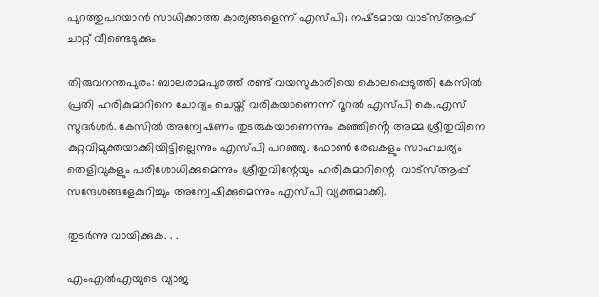പുറത്തുപറയാന്‍ സാധിക്കാത്ത കാര്യങ്ങളെന്ന് എസ്‌പി; നഷ്‌ടമായ വാട്‌സ്ആപ്പ് ചാറ്റ് വീണ്ടെടുക്കും

തിരുവനന്തപുരം: ബാലരാമപുരത്ത് രണ്ട് വയസുകാരിയെ കൊലപ്പെടുത്തി കേസിൽ പ്രതി ഹരികുമാറിനെ ചോദ്യം ചെയ്ത് വരികയാണെന്ന് റൂറൽ എസ്‌പി കെ.എസ് സുദ‍ര്‍ശര്‍. കേസില്‍ അന്വേഷണം തുടരുകയാണെന്നും കുഞ്ഞിൻ്റെ അമ്മ ശ്രീതുവിനെ കുറ്റവിമുക്തയാക്കിയിട്ടില്ലെന്നും എസ്‌പി പറഞ്ഞു. ഫോൺ രേഖകളും സാഹചര്യം തെളിവുകളും പരിശോധിക്കുമെന്നും ശ്രീതുവിന്റേയും ഹരികുമാറിന്റെ  വാട്സ്ആപ്പ് സന്ദേശങ്ങളേകുറിച്ചും അന്വേഷിക്കുമെന്നും എസ്‌പി വ്യക്തമാക്കി.

തുടര്‍ന്നു വായിക്കുക. . .

എംഎൽഎയുടെ വ്യാജ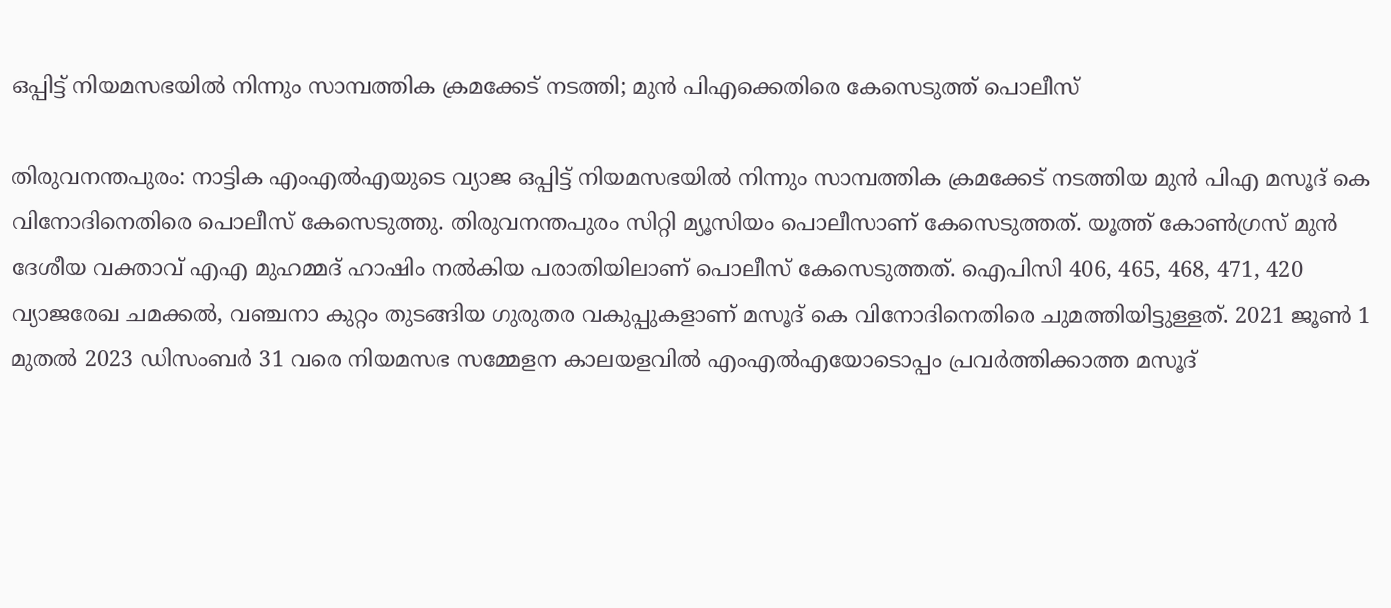ഒപ്പിട്ട് നിയമസഭയില്‍ നിന്നും സാമ്പത്തിക ക്രമക്കേട് നടത്തി; മുന്‍ പിഎക്കെതിരെ കേസെടുത്ത് പൊലീസ്

തിരുവനന്തപുരം: നാട്ടിക എംഎൽഎയുടെ വ്യാജ ഒപ്പിട്ട് നിയമസഭയിൽ നിന്നും സാമ്പത്തിക ക്രമക്കേട് നടത്തിയ മുൻ പിഎ മസൂദ് കെ വിനോദിനെതിരെ പൊലീസ് കേസെടുത്തു. തിരുവനന്തപുരം സിറ്റി മ്യൂസിയം പൊലീസാണ് കേസെടുത്തത്. യൂത്ത് കോൺഗ്രസ് മുൻ ദേശീയ വക്താവ് എഎ മുഹമ്മദ് ഹാഷിം നൽകിയ പരാതിയിലാണ് പൊലീസ് കേസെടുത്തത്. ഐപിസി 406, 465, 468, 471, 420 വ്യാജരേഖ ചമക്കൽ, വഞ്ചനാ കുറ്റം തുടങ്ങിയ ഗുരുതര വകുപ്പുകളാണ് മസൂദ് കെ വിനോദിനെതിരെ ചുമത്തിയിട്ടുള്ളത്. 2021 ജൂൺ 1 മുതൽ 2023 ഡിസംബർ 31 വരെ നിയമസഭ സമ്മേളന കാലയളവിൽ എംഎൽഎയോടൊപ്പം പ്രവർത്തിക്കാത്ത മസൂദ്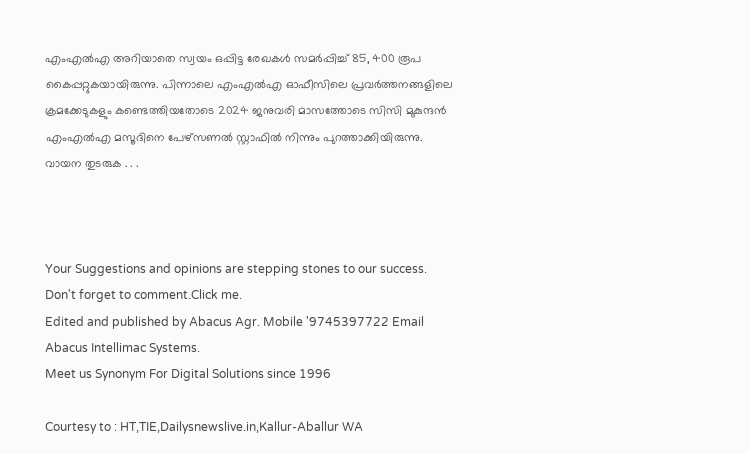എംഎൽഎ അറിയാതെ സ്വയം ഒപ്പിട്ട രേഖകൾ സമർപ്പിച്ച് 85, 400 രൂപ കൈപ്പറ്റുകയായിരുന്നു. പിന്നാലെ എംഎൽഎ ഓഫീസിലെ പ്രവർത്തനങ്ങളിലെ ക്രമക്കേടുകളും കണ്ടെത്തിയതോടെ 2024 ജനുവരി മാസത്തോടെ സിസി മുകുന്ദൻ എംഎൽഎ മസൂദിനെ പേഴ്സണൽ സ്റ്റാഫിൽ നിന്നും പുറത്താക്കിയിരുന്നു.  വായന തുടരുക . . .



Your Suggestions and opinions are stepping stones to our success. Don't forget to comment.Click me.
Edited and published by Abacus Agr. Mobile '9745397722 Email Abacus Intellimac Systems.
Meet us Synonym For Digital Solutions since 1996

Courtesy to : HT,TIE,Dailysnewslive.in,Kallur-Aballur WA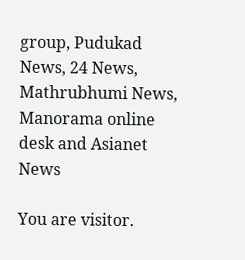group, Pudukad News, 24 News, Mathrubhumi News, Manorama online desk and Asianet News

You are visitor.